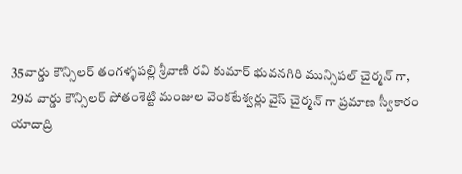35వార్డు కౌన్సిలర్ తంగళ్ళపల్లి శ్రీవాణి రవి కుమార్ భువనగిరి మున్సిపల్ చైర్మన్ గా,
29వ వార్డు కౌన్సిలర్ పోతంశెట్టి మంజుల వెంకటేశ్వర్లు వైస్ చైర్మన్ గా ప్రమాణ స్వీకారం
యాదాద్రి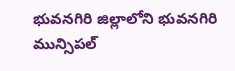భువనగిరి జిల్లాలోని భువనగిరి మున్సిపల్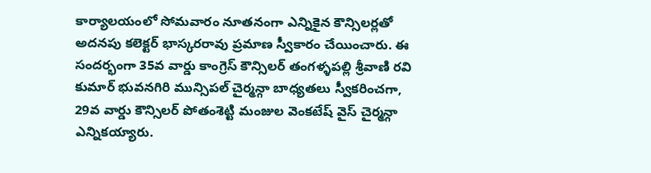కార్యాలయంలో సోమవారం నూతనంగా ఎన్నికైన కౌన్సిలర్లతో అదనపు కలెక్టర్ భాస్కరరావు ప్రమాణ స్వీకారం చేయించారు. ఈ సందర్భంగా 35వ వార్డు కాంగ్రెస్ కౌన్సిలర్ తంగళ్ళపల్లి శ్రీవాణి రవి కుమార్ భువనగిరి మున్సిపల్ చైర్మన్గా బాధ్యతలు స్వీకరించగా, 29వ వార్డు కౌన్సిలర్ పోతంశెట్టి మంజుల వెంకటేష్ వైస్ చైర్మన్గా ఎన్నికయ్యారు.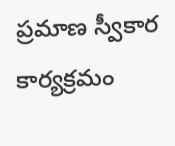ప్రమాణ స్వీకార కార్యక్రమం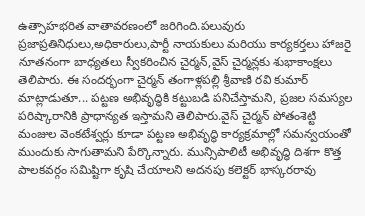ఉత్సాహభరిత వాతావరణంలో జరిగింది.పలువురు ప్రజాప్రతినిధులు,అధికారులు,పార్టీ నాయకులు మరియు కార్యకర్తలు హాజరై నూతనంగా బాధ్యతలు స్వీకరించిన చైర్మన్,వైస్ చైర్మన్లకు శుభాకాంక్షలు తెలిపారు. ఈ సందర్భంగా చైర్మన్ తంగాళ్లపల్లి శ్రీవాణి రవి కుమార్ మాట్లాడుతూ... పట్టణ అభివృద్ధికి కట్టుబడి పనిచేస్తామని, ప్రజల సమస్యల పరిష్కారానికి ప్రాధాన్యత ఇస్తామని తెలిపారు.వైస్ చైర్మన్ పోతంశెట్టి మంజుల వెంకటేశ్వర్లు కూడా పట్టణ అభివృద్ధి కార్యక్రమాల్లో సమన్వయంతో ముందుకు సాగుతామని పేర్కొన్నారు. మున్సిపాలిటీ అభివృద్ధి దిశగా కొత్త పాలకవర్గం సమిష్టిగా కృషి చేయాలని అదనపు కలెక్టర్ భాస్కరరావు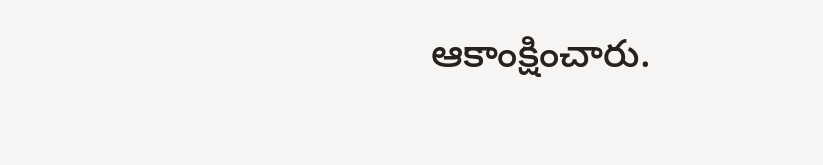ఆకాంక్షించారు.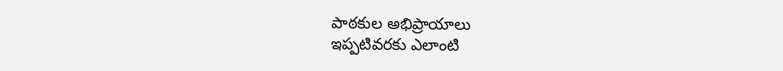పాఠకుల అభిప్రాయాలు
ఇప్పటివరకు ఎలాంటి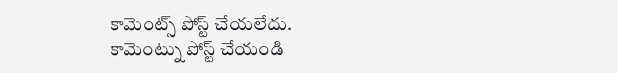కామెంట్స్ పోస్ట్ చేయలేదు.
కామెంట్ను పోస్ట్ చేయండి